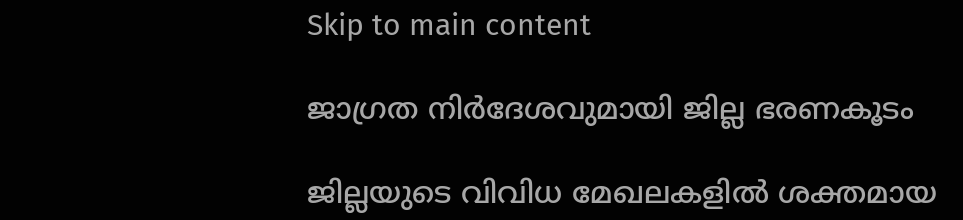Skip to main content

ജാഗ്രത നിര്‍ദേശവുമായി ജില്ല ഭരണകൂടം

ജില്ലയുടെ വിവിധ മേഖലകളില്‍ ശക്തമായ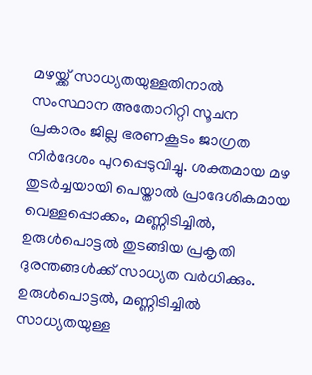മഴയ്ക്ക് സാധ്യതയുള്ളതിനാല്‍ സംസ്ഥാന അതോറിറ്റി സൂചന പ്രകാരം ജില്ല ഭരണകൂടം ജാഗ്രത നിര്‍ദേശം പുറപ്പെടുവിച്ചു. ശക്തമായ മഴ തുടര്‍ച്ചയായി പെയ്താല്‍ പ്രാദേശികമായ വെള്ളപ്പൊക്കം, മണ്ണിടിച്ചില്‍, ഉരുള്‍പൊട്ടല്‍ തുടങ്ങിയ പ്രകൃതി ദുരന്തങ്ങള്‍ക്ക് സാധ്യത വര്‍ധിക്കും. ഉരുള്‍പൊട്ടല്‍, മണ്ണിടിച്ചില്‍ സാധ്യതയുള്ള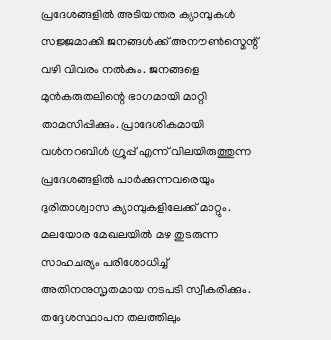പ്രദേശങ്ങളില്‍ അടിയന്തര ക്യാമ്പുകള്‍ സജ്ജമാക്കി ജനങ്ങള്‍ക്ക് അനൗണ്‍സ്മെന്റ് വഴി വിവരം നല്‍കും. ജനങ്ങളെ മുന്‍കരുതലിന്റെ ഭാഗമായി മാറ്റി താമസിപ്പിക്കും. പ്രാദേശികമായി വള്‍നറബിള്‍ ഗ്രൂപ്പ് എന്ന് വിലയിരുത്തുന്ന പ്രദേശങ്ങളില്‍ പാര്‍ക്കുന്നവരെയും ദുരിതാശ്വാസ ക്യാമ്പുകളിലേക്ക് മാറ്റും.
മലയോര മേഖലയില്‍ മഴ തുടരുന്ന സാഹചര്യം പരിശോധിച്ച് അതിനനുസൃതമായ നടപടി സ്വീകരിക്കും. തദ്ദേശസ്ഥാപന തലത്തിലും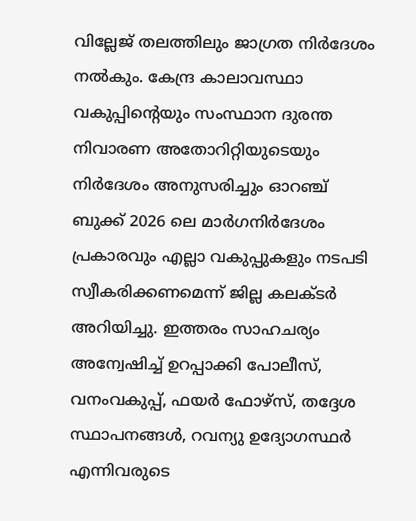വില്ലേജ് തലത്തിലും ജാഗ്രത നിര്‍ദേശം നല്‍കും. കേന്ദ്ര കാലാവസ്ഥാ വകുപ്പിന്റെയും സംസ്ഥാന ദുരന്ത നിവാരണ അതോറിറ്റിയുടെയും നിര്‍ദേശം അനുസരിച്ചും ഓറഞ്ച് ബുക്ക് 2026 ലെ മാര്‍ഗനിര്‍ദേശം പ്രകാരവും എല്ലാ വകുപ്പുകളും നടപടി സ്വീകരിക്കണമെന്ന് ജില്ല കലക്ടര്‍ അറിയിച്ചു. ഇത്തരം സാഹചര്യം അന്വേഷിച്ച് ഉറപ്പാക്കി പോലീസ്, വനംവകുപ്പ്, ഫയര്‍ ഫോഴ്‌സ്, തദ്ദേശ സ്ഥാപനങ്ങള്‍, റവന്യു ഉദ്യോഗസ്ഥര്‍ എന്നിവരുടെ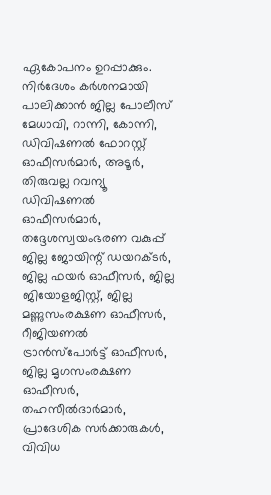ഏകോപനം ഉറപ്പാക്കും. നിര്‍ദേശം കര്‍ശനമായി പാലിക്കാന്‍ ജില്ല പോലീസ് മേധാവി, റാന്നി, കോന്നി, ഡിവിഷണല്‍ ഫോറസ്റ്റ് ഓഫീസര്‍മാര്‍, അടൂര്‍, തിരുവല്ല റവന്യൂ ഡിവിഷണല്‍ ഓഫീസര്‍മാര്‍, തദ്ദേശസ്വയംഭരണ വകുപ്പ് ജില്ല ജോയിന്റ് ഡയറക്ടര്‍, ജില്ല ഫയര്‍ ഓഫീസര്‍, ജില്ല ജിയോളജിസ്റ്റ്, ജില്ല മണ്ണുസംരക്ഷണ ഓഫീസര്‍, റീജിയണല്‍ ട്രാന്‍സ്പോര്‍ട്ട് ഓഫീസര്‍, ജില്ല മൃഗസംരക്ഷണ ഓഫീസര്‍, തഹസീല്‍ദാര്‍മാര്‍, പ്രാദേശിക സര്‍ക്കാരുകള്‍, വിവിധ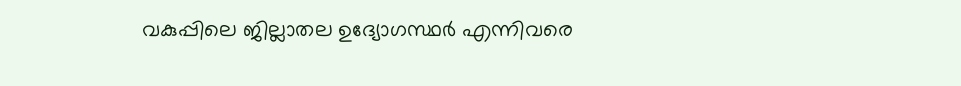വകുപ്പിലെ ജില്ലാതല ഉദ്യോഗസ്ഥര്‍ എന്നിവരെ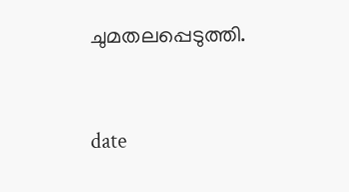ചുമതലപ്പെടുത്തി.


date